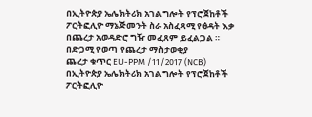በኢትዮጵያ ኤሌክትሪክ አገልግሎት የፕሮጀከቶች ፖርትፎሊዮ ማኔጅመንት ስራ አስፈጻሚ የፅዳት እቃ በጨረታ አወዳድሮ ግዥ መፈጸም ይፈልጋል ።
በድጋሚ የወጣ የጨረታ ማስታወቂያ
ጨረታ ቁጥር EU-PPM /11/2017 (NCB)
በኢትዮጵያ ኤሌክትሪክ አገልግሎት የፕሮጀከቶች ፖርትፎሊዮ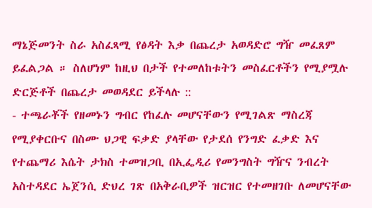ማኔጅመንት ስራ አስፈጻሚ የፅዳት እቃ በጨረታ አወዳድሮ ግዥ መፈጸም ይፈልጋል ። ስለሆነም ከዚህ በታች የተመለከቱትን መስፈርቶችን የሚያሟሉ ድርጅቶች በጨረታ መወዳደር ይችላሉ ::
- ተጫራቾች የዘመኑን ግብር የከፈሉ መሆናቸውን የሚገልጽ ማስረጃ የሚያቀርቡና በስሙ ህጋዊ ፍቃድ ያላቸው የታደሰ የንግድ ፈቃድ እና የተጨማሪ እሴት ታክስ ተመዝጋቢ በኢፌዲሪ የመንግስት ግዥና ንብረት አስተዳደር ኤጀንሲ ድህረ ገጽ በአቅራቢዎች ዝርዝር የተመዘገቡ ለመሆናቸው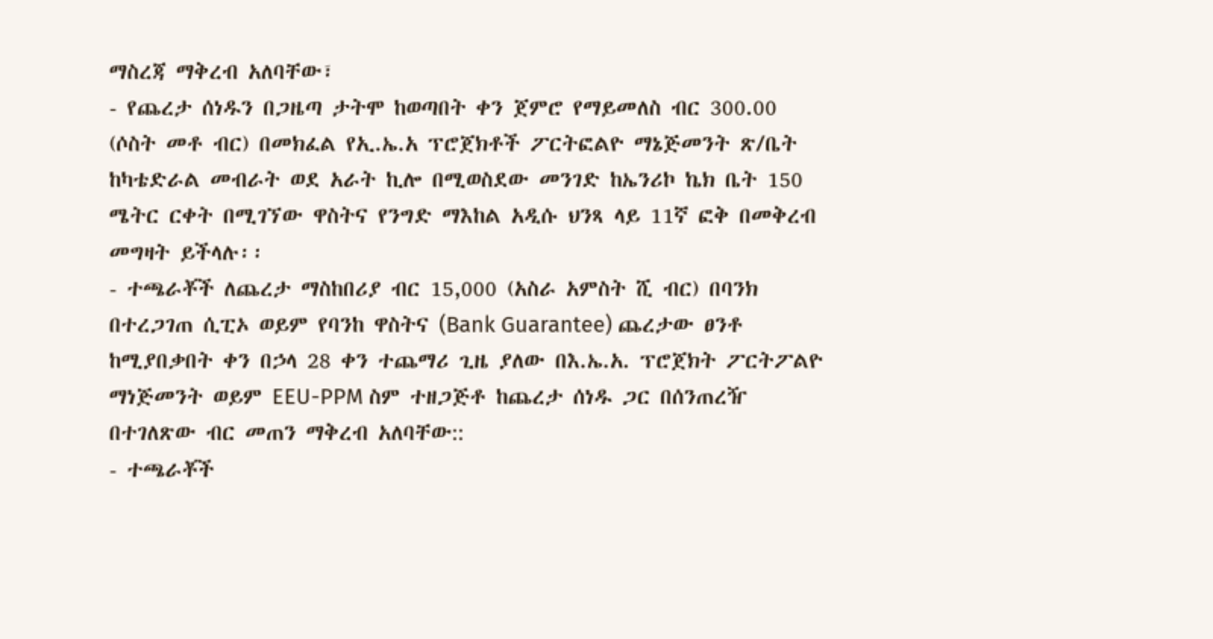ማስረጃ ማቅረብ አለባቸው፣
- የጨረታ ሰነዱን በጋዜጣ ታትሞ ከወጣበት ቀን ጀምሮ የማይመለስ ብር 300.00 (ሶስት መቶ ብር) በመክፈል የኢ.ኤ.አ ፕሮጀክቶች ፖርትፎልዮ ማኔጅመንት ጽ/ቤት ከካቴድራል መብራት ወደ አራት ኪሎ በሚወስደው መንገድ ከኤንሪኮ ኬክ ቤት 150 ሜትር ርቀት በሚገኘው ዋስትና የንግድ ማእከል አዲሱ ህንጻ ላይ 11ኛ ፎቅ በመቅረብ መግዛት ይችላሉ፡፡
- ተጫራቾች ለጨረታ ማስከበሪያ ብር 15,000 (አስራ አምስት ሺ ብር) በባንክ በተረጋገጠ ሲፒኦ ወይም የባንከ ዋስትና (Bank Guarantee) ጨረታው ፀንቶ ከሚያበቃበት ቀን በኃላ 28 ቀን ተጨማሪ ጊዜ ያለው በእ.ኤ.አ. ፕሮጀክት ፖርትፖልዮ ማነጅመንት ወይም EEU-PPM ስም ተዘጋጅቶ ከጨረታ ሰነዱ ጋር በሰንጠረዥ በተገለጽው ብር መጠን ማቅረብ አለባቸው::
- ተጫራቾች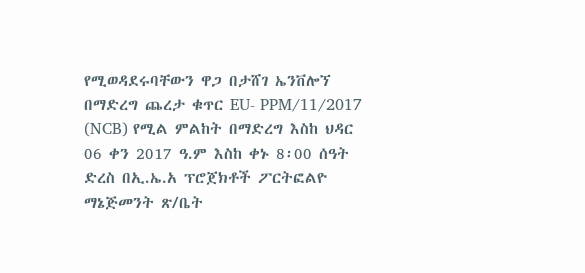የሚወዳደሩባቸውን ዋጋ በታሸገ ኤንቨሎኘ በማድረግ ጨረታ ቁጥር EU- PPM/11/2017 (NCB) የሚል ምልከት በማድረግ እስከ ህዳር 06 ቀን 2017 ዓ.ም እስከ ቀኑ 8፡00 ሰዓት ድረስ በኢ.ኤ.አ ፕሮጀክቶች ፖርትፎልዮ ማኔጅመንት ጽ/ቤት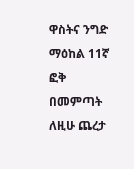ዋስትና ንግድ ማዕከል 11ኛ ፎቅ በመምጣት ለዚሁ ጨረታ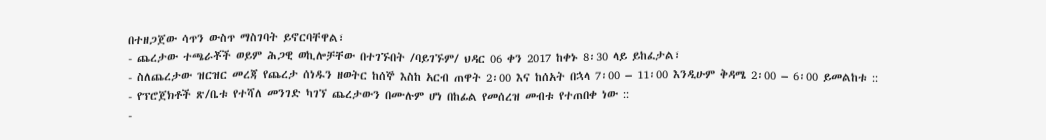በተዘጋጀው ሳጥን ውስጥ ማስገባት ይኖርባቸዋል፣
- ጨረታው ተጫራቾች ወይም ሕጋዊ ወኪሎቻቸው በተገኙበት /ባይገኙም/ ህዳር 06 ቀን 2017 ከቀኑ 8፡30 ላይ ይከፈታል፣
- ስለጨረታው ዝርዝር መረጃ የጨረታ ሰነዱን ዘወትር ከሰኞ እስከ አርብ ጠዋት 2፡00 እና ከሰአት በኋላ 7፡00 – 11፡00 እንዲሁም ቅዳሜ 2፡00 – 6፡00 ይመልከቱ ::
- የፕሮጀክቶች ጽ/ቤቱ የተሻለ መንገድ ካገኘ ጨረታውን በሙሉም ሆነ በከፊል የመሰረዝ መብቱ የተጠበቀ ነው ::
-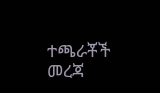ተጫራቾች መረጃ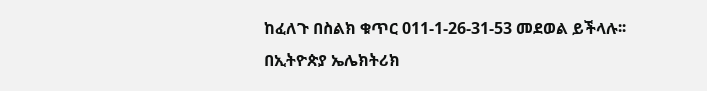ከፈለጉ በስልክ ቁጥር 011-1-26-31-53 መደወል ይችላሉ፡፡
በኢትዮጵያ ኤሌክትሪክ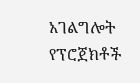አገልግሎት የፕሮጀክቶች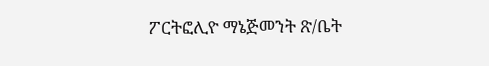ፖርትፎሊዮ ማኔጅመንት ጽ/ቤት